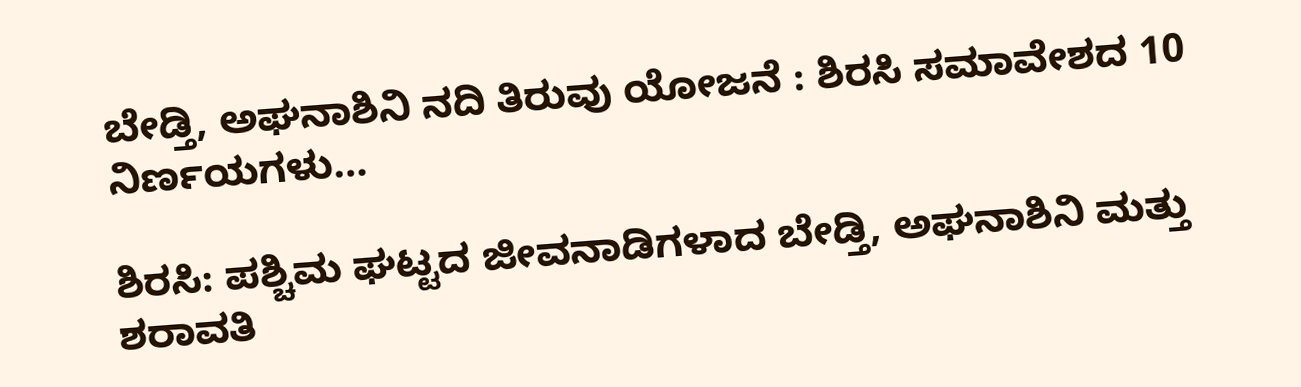ಬೇಡ್ತಿ, ಅಘನಾಶಿನಿ ನದಿ ತಿರುವು ಯೋಜನೆ : ಶಿರಸಿ ಸಮಾವೇಶದ 10 ನಿರ್ಣಯಗಳು…

ಶಿರಸಿ: ಪಶ್ಚಿಮ ಘಟ್ಟದ ಜೀವನಾಡಿಗಳಾದ ಬೇಡ್ತಿ, ಅಘನಾಶಿನಿ ಮತ್ತು ಶರಾವತಿ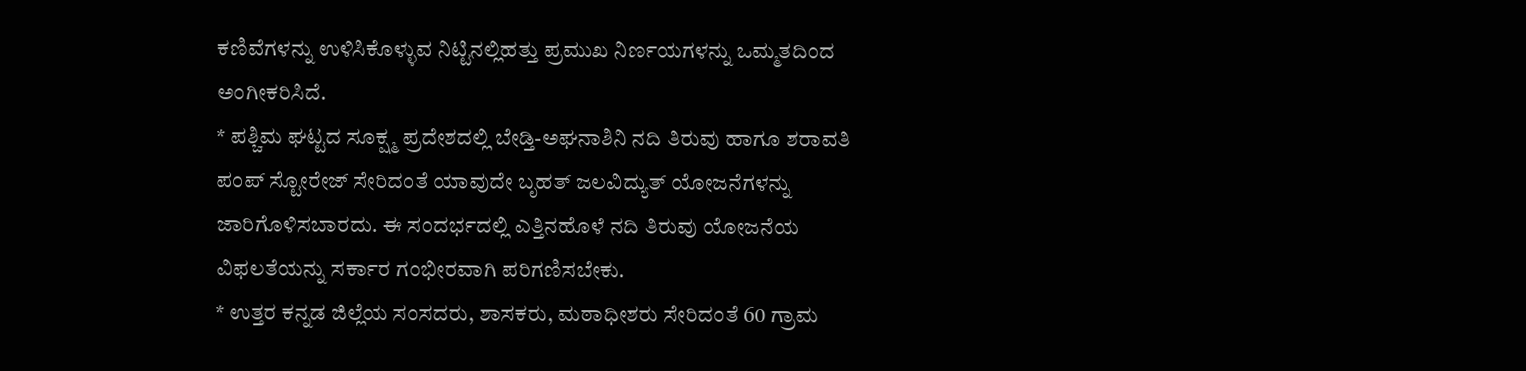ಕಣಿವೆಗಳನ್ನು ಉಳಿಸಿಕೊಳ್ಳುವ ನಿಟ್ಟಿನಲ್ಲಿಹತ್ತು ಪ್ರಮುಖ ನಿರ್ಣಯಗಳನ್ನು ಒಮ್ಮತದಿಂದ ಅಂಗೀಕರಿಸಿದೆ.
* ಪಶ್ಚಿಮ ಘಟ್ಟದ ಸೂಕ್ಷ್ಮ ಪ್ರದೇಶದಲ್ಲಿ ಬೇಡ್ತಿ-ಅಘನಾಶಿನಿ ನದಿ ತಿರುವು ಹಾಗೂ ಶರಾವತಿ ಪಂಪ್ ಸ್ಟೋರೇಜ್ ಸೇರಿದಂತೆ ಯಾವುದೇ ಬೃಹತ್ ಜಲವಿದ್ಯುತ್ ಯೋಜನೆಗಳನ್ನು ಜಾರಿಗೊಳಿಸಬಾರದು. ಈ ಸಂದರ್ಭದಲ್ಲಿ ಎತ್ತಿನಹೊಳೆ ನದಿ ತಿರುವು ಯೋಜನೆಯ ವಿಫಲತೆಯನ್ನು ಸರ್ಕಾರ ಗಂಭೀರವಾಗಿ ಪರಿಗಣಿಸಬೇಕು.
* ಉತ್ತರ ಕನ್ನಡ ಜಿಲ್ಲೆಯ ಸಂಸದರು, ಶಾಸಕರು, ಮಠಾಧೀಶರು ಸೇರಿದಂತೆ 60 ಗ್ರಾಮ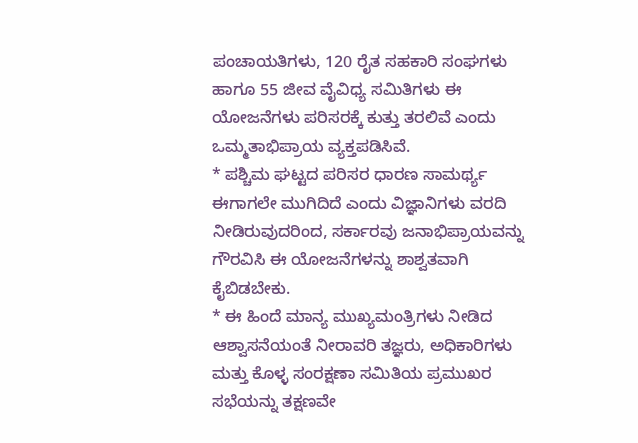ಪಂಚಾಯತಿಗಳು, 120 ರೈತ ಸಹಕಾರಿ ಸಂಘಗಳು ಹಾಗೂ 55 ಜೀವ ವೈವಿಧ್ಯ ಸಮಿತಿಗಳು ಈ ಯೋಜನೆಗಳು ಪರಿಸರಕ್ಕೆ ಕುತ್ತು ತರಲಿವೆ ಎಂದು ಒಮ್ಮತಾಭಿಪ್ರಾಯ ವ್ಯಕ್ತಪಡಿಸಿವೆ.
* ಪಶ್ಚಿಮ ಘಟ್ಟದ ಪರಿಸರ ಧಾರಣ ಸಾಮರ್ಥ್ಯ ಈಗಾಗಲೇ ಮುಗಿದಿದೆ ಎಂದು ವಿಜ್ಞಾನಿಗಳು ವರದಿ ನೀಡಿರುವುದರಿಂದ, ಸರ್ಕಾರವು ಜನಾಭಿಪ್ರಾಯವನ್ನು ಗೌರವಿಸಿ ಈ ಯೋಜನೆಗಳನ್ನು ಶಾಶ್ವತವಾಗಿ ಕೈಬಿಡಬೇಕು.
* ಈ ಹಿಂದೆ ಮಾನ್ಯ ಮುಖ್ಯಮಂತ್ರಿಗಳು ನೀಡಿದ ಆಶ್ವಾಸನೆಯಂತೆ ನೀರಾವರಿ ತಜ್ಞರು, ಅಧಿಕಾರಿಗಳು ಮತ್ತು ಕೊಳ್ಳ ಸಂರಕ್ಷಣಾ ಸಮಿತಿಯ ಪ್ರಮುಖರ ಸಭೆಯನ್ನು ತಕ್ಷಣವೇ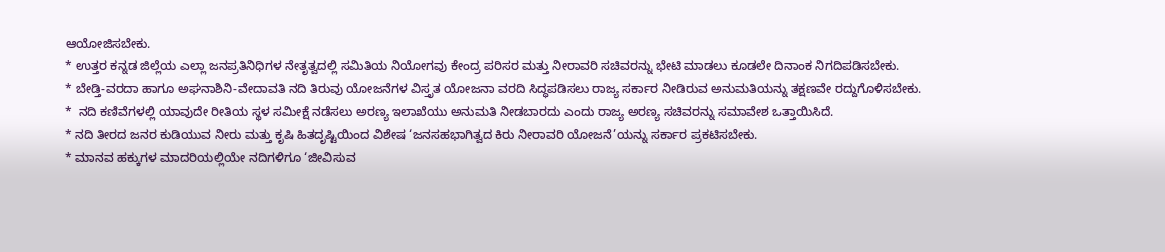ಆಯೋಜಿಸಬೇಕು.
* ಉತ್ತರ ಕನ್ನಡ ಜಿಲ್ಲೆಯ ಎಲ್ಲಾ ಜನಪ್ರತಿನಿಧಿಗಳ ನೇತೃತ್ವದಲ್ಲಿ ಸಮಿತಿಯ ನಿಯೋಗವು ಕೇಂದ್ರ ಪರಿಸರ ಮತ್ತು ನೀರಾವರಿ ಸಚಿವರನ್ನು ಭೇಟಿ ಮಾಡಲು ಕೂಡಲೇ ದಿನಾಂಕ ನಿಗದಿಪಡಿಸಬೇಕು.
* ಬೇಡ್ತಿ-ವರದಾ ಹಾಗೂ ಅಘನಾಶಿನಿ-ವೇದಾವತಿ ನದಿ ತಿರುವು ಯೋಜನೆಗಳ ವಿಸ್ತೃತ ಯೋಜನಾ ವರದಿ ಸಿದ್ಧಪಡಿಸಲು ರಾಜ್ಯ ಸರ್ಕಾರ ನೀಡಿರುವ ಅನುಮತಿಯನ್ನು ತಕ್ಷಣವೇ ರದ್ದುಗೊಳಿಸಬೇಕು.
*  ನದಿ ಕಣಿವೆಗಳಲ್ಲಿ ಯಾವುದೇ ರೀತಿಯ ಸ್ಥಳ ಸಮೀಕ್ಷೆ ನಡೆಸಲು ಅರಣ್ಯ ಇಲಾಖೆಯು ಅನುಮತಿ ನೀಡಬಾರದು ಎಂದು ರಾಜ್ಯ ಅರಣ್ಯ ಸಚಿವರನ್ನು ಸಮಾವೇಶ ಒತ್ತಾಯಿಸಿದೆ.
* ನದಿ ತೀರದ ಜನರ ಕುಡಿಯುವ ನೀರು ಮತ್ತು ಕೃಷಿ ಹಿತದೃಷ್ಟಿಯಿಂದ ವಿಶೇಷ ‘ಜನಸಹಭಾಗಿತ್ವದ ಕಿರು ನೀರಾವರಿ ಯೋಜನೆ’ಯನ್ನು ಸರ್ಕಾರ ಪ್ರಕಟಿಸಬೇಕು.
* ಮಾನವ ಹಕ್ಕುಗಳ ಮಾದರಿಯಲ್ಲಿಯೇ ನದಿಗಳಿಗೂ ‘ಜೀವಿಸುವ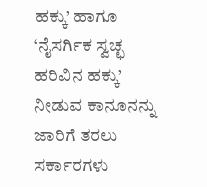ಹಕ್ಕು’ ಹಾಗೂ ‘ನೈಸರ್ಗಿಕ ಸ್ವಚ್ಛ ಹರಿವಿನ ಹಕ್ಕು’ ನೀಡುವ ಕಾನೂನನ್ನು ಜಾರಿಗೆ ತರಲು ಸರ್ಕಾರಗಳು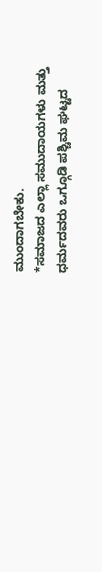ಮುಂದಾಗಬೇಕು.
*ಸಮಾಜದ ಎಲ್ಲಾ ಸಮುದಾಯಗಳು ಮತ್ತು ಧರ್ಮದವರು ಒಗ್ಗೂಡಿ ಪಶ್ಚಿಮ ಘಟ್ಟದ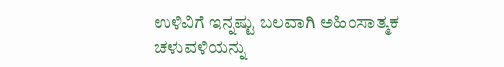ಉಳಿವಿಗೆ ಇನ್ನಷ್ಟು ಬಲವಾಗಿ ಅಹಿಂಸಾತ್ಮಕ ಚಳುವಳಿಯನ್ನು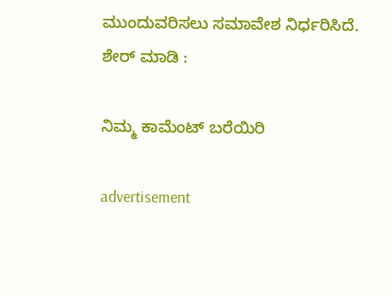ಮುಂದುವರಿಸಲು ಸಮಾವೇಶ ನಿರ್ಧರಿಸಿದೆ.
ಶೇರ್ ಮಾಡಿ :

ನಿಮ್ಮ ಕಾಮೆಂಟ್ ಬರೆಯಿರಿ

advertisement